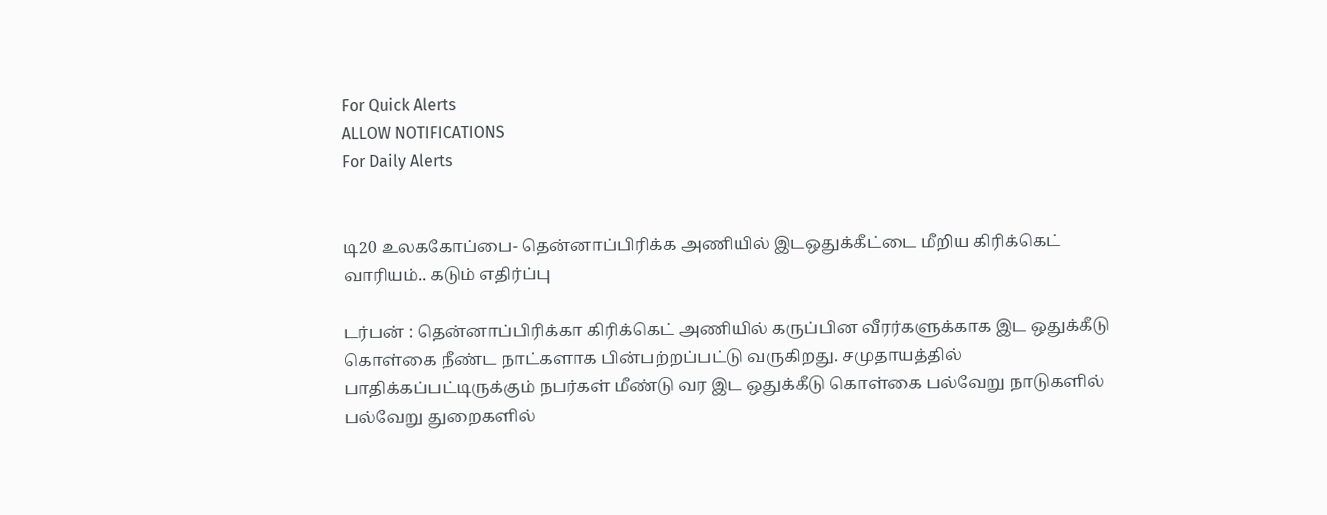For Quick Alerts
ALLOW NOTIFICATIONS
For Daily Alerts


டி20 உலககோப்பை- தென்னாப்பிரிக்க அணியில் இடஒதுக்கீட்டை மீறிய கிரிக்கெட் வாரியம்.. கடும் எதிர்ப்பு

டர்பன் : தென்னாப்பிரிக்கா கிரிக்கெட் அணியில் கருப்பின வீரர்களுக்காக இட ஒதுக்கீடு கொள்கை நீண்ட நாட்களாக பின்பற்றப்பட்டு வருகிறது. சமுதாயத்தில் பாதிக்கப்பட்டிருக்கும் நபர்கள் மீண்டு வர இட ஒதுக்கீடு கொள்கை பல்வேறு நாடுகளில் பல்வேறு துறைகளில்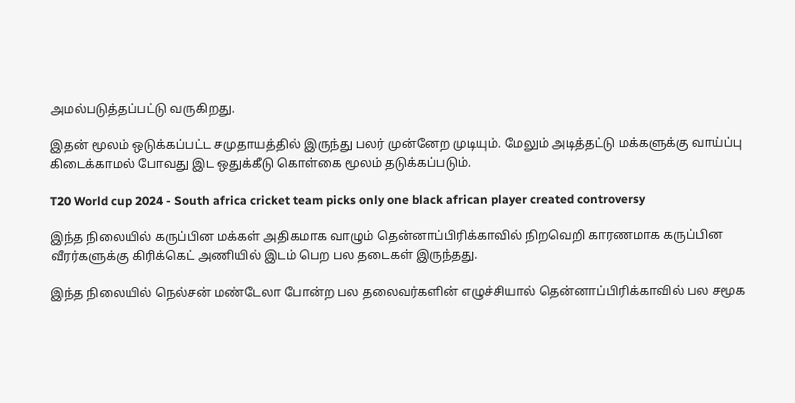அமல்படுத்தப்பட்டு வருகிறது.

இதன் மூலம் ஒடுக்கப்பட்ட சமுதாயத்தில் இருந்து பலர் முன்னேற முடியும். மேலும் அடித்தட்டு மக்களுக்கு வாய்ப்பு கிடைக்காமல் போவது இட ஒதுக்கீடு கொள்கை மூலம் தடுக்கப்படும்.

T20 World cup 2024 - South africa cricket team picks only one black african player created controversy

இந்த நிலையில் கருப்பின மக்கள் அதிகமாக வாழும் தென்னாப்பிரிக்காவில் நிறவெறி காரணமாக கருப்பின வீரர்களுக்கு கிரிக்கெட் அணியில் இடம் பெற பல தடைகள் இருந்தது.

இந்த நிலையில் நெல்சன் மண்டேலா போன்ற பல தலைவர்களின் எழுச்சியால் தென்னாப்பிரிக்காவில் பல சமூக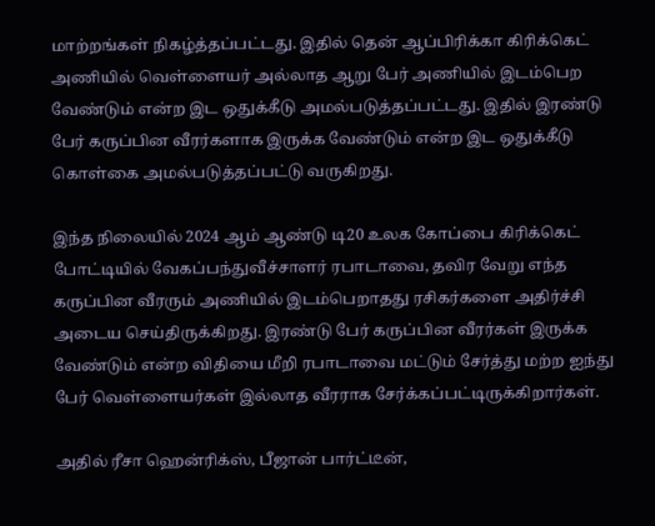மாற்றங்கள் நிகழ்த்தப்பட்டது. இதில் தென் ஆப்பிரிக்கா கிரிக்கெட் அணியில் வெள்ளையர் அல்லாத ஆறு பேர் அணியில் இடம்பெற வேண்டும் என்ற இட ஒதுக்கீடு அமல்படுத்தப்பட்டது. இதில் இரண்டு பேர் கருப்பின வீரர்களாக இருக்க வேண்டும் என்ற இட ஒதுக்கீடு கொள்கை அமல்படுத்தப்பட்டு வருகிறது.

இந்த நிலையில் 2024 ஆம் ஆண்டு டி20 உலக கோப்பை கிரிக்கெட் போட்டியில் வேகப்பந்துவீச்சாளர் ரபாடாவை, தவிர வேறு எந்த கருப்பின வீரரும் அணியில் இடம்பெறாதது ரசிகர்களை அதிர்ச்சி அடைய செய்திருக்கிறது. இரண்டு பேர் கருப்பின வீரர்கள் இருக்க வேண்டும் என்ற விதியை மீறி ரபாடாவை மட்டும் சேர்த்து மற்ற ஐந்து பேர் வெள்ளையர்கள் இல்லாத வீரராக சேர்க்கப்பட்டிருக்கிறார்கள்.

அதில் ரீசா ஹென்ரிக்ஸ், பீஜான் பார்ட்டீன்,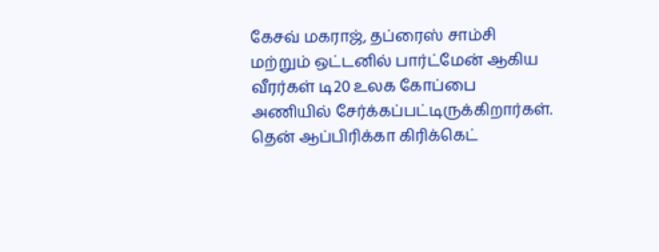கேசவ் மகராஜ், தப்ரைஸ் சாம்சி மற்றும் ஒட்டனில் பார்ட்மேன் ஆகிய வீரர்கள் டி20 உலக கோப்பை அணியில் சேர்க்கப்பட்டிருக்கிறார்கள். தென் ஆப்பிரிக்கா கிரிக்கெட்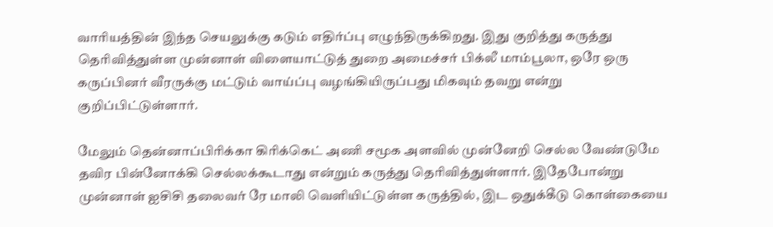வாரியத்தின் இந்த செயலுக்கு கடும் எதிர்ப்பு எழுந்திருக்கிறது. இது குறித்து கருத்து தெரிவித்துள்ள முன்னாள் விளையாட்டுத் துறை அமைச்சர் பிக்லீ மாம்பூலா, ஒரே ஒரு கருப்பினர் வீரருக்கு மட்டும் வாய்ப்பு வழங்கியிருப்பது மிகவும் தவறு என்று குறிப்பிட்டுள்ளார்.

மேலும் தென்னாப்பிரிக்கா கிரிக்கெட் அணி சமூக அளவில் முன்னேறி செல்ல வேண்டுமே தவிர பின்னோக்கி செல்லக்கூடாது என்றும் கருத்து தெரிவித்துள்ளார். இதேபோன்று முன்னாள் ஐசிசி தலைவர் ரே மாலி வெளியிட்டுள்ள கருத்தில், இட ஒதுக்கீடு கொள்கையை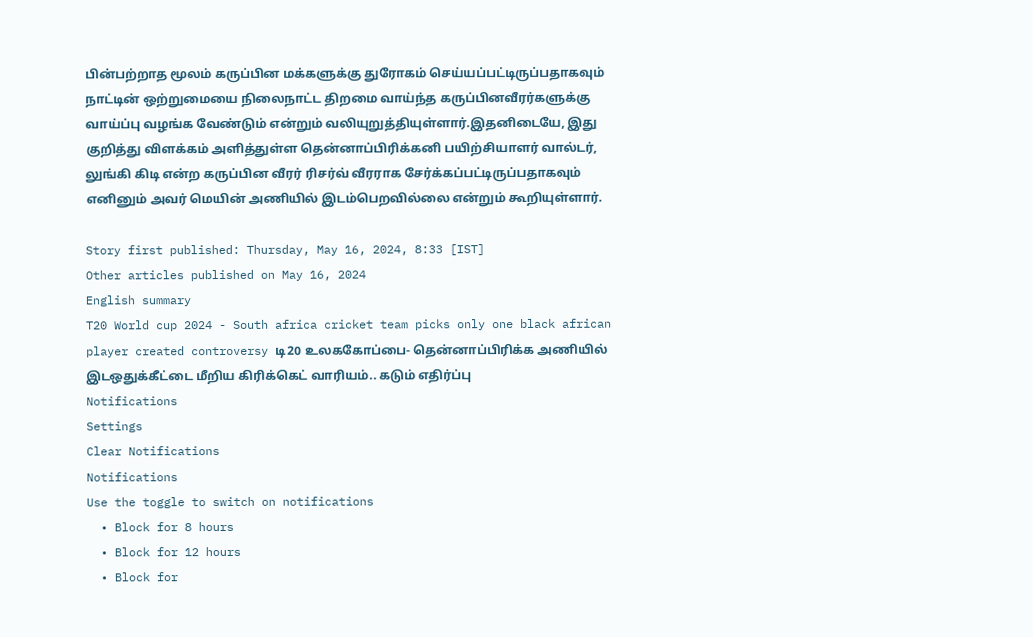பின்பற்றாத மூலம் கருப்பின மக்களுக்கு துரோகம் செய்யப்பட்டிருப்பதாகவும் நாட்டின் ஒற்றுமையை நிலைநாட்ட திறமை வாய்ந்த கருப்பினவீரர்களுக்கு வாய்ப்பு வழங்க வேண்டும் என்றும் வலியுறுத்தியுள்ளார்.இதனிடையே, இது குறித்து விளக்கம் அளித்துள்ள தென்னாப்பிரிக்கனி பயிற்சியாளர் வால்டர், லுங்கி கிடி என்ற கருப்பின வீரர் ரிசர்வ் வீரராக சேர்க்கப்பட்டிருப்பதாகவும் எனினும் அவர் மெயின் அணியில் இடம்பெறவில்லை என்றும் கூறியுள்ளார்.

Story first published: Thursday, May 16, 2024, 8:33 [IST]
Other articles published on May 16, 2024
English summary
T20 World cup 2024 - South africa cricket team picks only one black african player created controversy டி20 உலககோப்பை- தென்னாப்பிரிக்க அணியில் இடஒதுக்கீட்டை மீறிய கிரிக்கெட் வாரியம்.. கடும் எதிர்ப்பு
Notifications
Settings
Clear Notifications
Notifications
Use the toggle to switch on notifications
  • Block for 8 hours
  • Block for 12 hours
  • Block for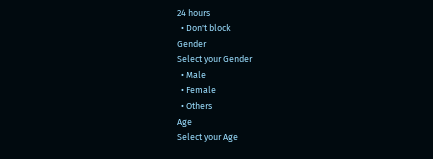24 hours
  • Don't block
Gender
Select your Gender
  • Male
  • Female
  • Others
Age
Select your Age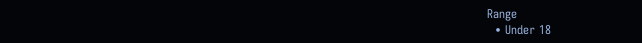Range
  • Under 18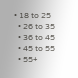• 18 to 25
  • 26 to 35
  • 36 to 45
  • 45 to 55
  • 55+